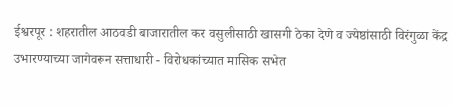ईश्वरपूर : शहरातील आठवडी बाजारातील कर वसुलीसाठी खासगी ठेका देणे व ज्येष्ठांसाठी विरंगुळा केंद्र उभारण्याच्या जागेवरून सत्ताधारी - विरोधकांच्यात मासिक सभेत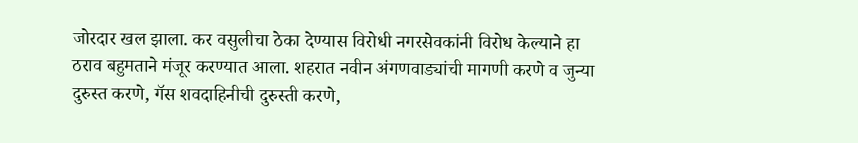जोरदार खल झाला. कर वसुलीचा ठेका देण्यास विरोधी नगरसेवकांनी विरोध केल्याने हा ठराव बहुमताने मंजूर करण्यात आला. शहरात नवीन अंगणवाड्यांची मागणी करणे व जुन्या दुरुस्त करणे, गॅस शवदाहिनीची दुरुस्ती करणे,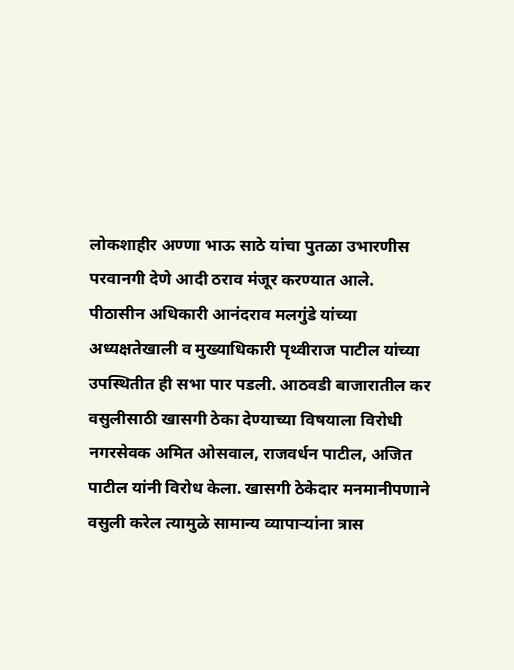लोकशाहीर अण्णा भाऊ साठे यांचा पुतळा उभारणीस परवानगी देणे आदी ठराव मंजूर करण्यात आले.
पीठासीन अधिकारी आनंदराव मलगुंडे यांच्या अध्यक्षतेखाली व मुख्याधिकारी पृथ्वीराज पाटील यांच्या उपस्थितीत ही सभा पार पडली. आठवडी बाजारातील कर वसुलीसाठी खासगी ठेका देण्याच्या विषयाला विरोधी नगरसेवक अमित ओसवाल, राजवर्धन पाटील, अजित पाटील यांनी विरोध केला. खासगी ठेकेदार मनमानीपणाने वसुली करेल त्यामुळे सामान्य व्यापाऱ्यांना त्रास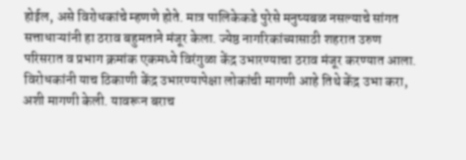होईल, असे विरोधकांचे म्हणणे होते. मात्र पालिकेकडे पुरेसे मनुष्यबळ नसल्याचे सांगत सत्ताधाऱ्यांनी हा ठराव बहुमताने मंजूर केला. ज्येष्ठ नागरिकांच्यासाठी शहरात उरुण परिसरात व प्रभाग क्रमांक एकमध्ये विरंगुळा केंद्र उभारण्याचा ठराव मंजूर करण्यात आला. विरोधकांनी याच ठिकाणी केंद्र उभारण्यापेक्षा लोकांची मागणी आहे तिथे केंद्र उभा करा, अशी मागणी केली. यावरून बराच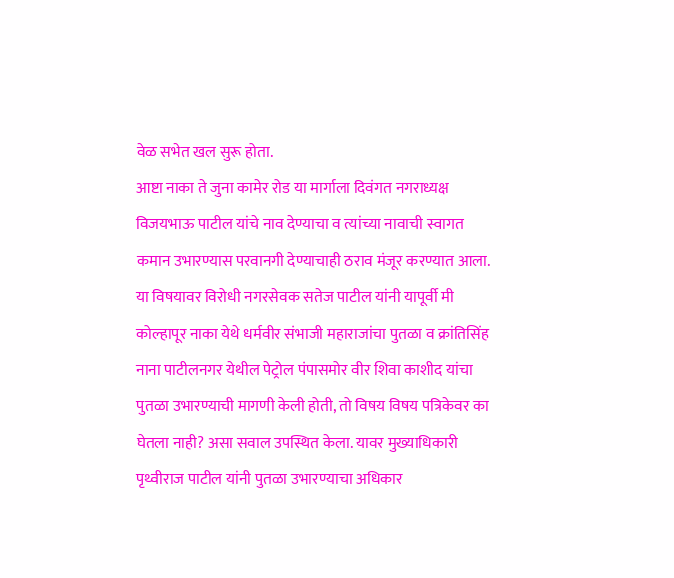वेळ सभेत खल सुरू होता.
आष्टा नाका ते जुना कामेर रोड या मार्गाला दिवंगत नगराध्यक्ष विजयभाऊ पाटील यांचे नाव देण्याचा व त्यांच्या नावाची स्वागत कमान उभारण्यास परवानगी देण्याचाही ठराव मंजूर करण्यात आला. या विषयावर विरोधी नगरसेवक सतेज पाटील यांनी यापूर्वी मी कोल्हापूर नाका येथे धर्मवीर संभाजी महाराजांचा पुतळा व क्रांतिसिंह नाना पाटीलनगर येथील पेट्रोल पंपासमोर वीर शिवा काशीद यांचा पुतळा उभारण्याची मागणी केली होती, तो विषय विषय पत्रिकेवर का घेतला नाही? असा सवाल उपस्थित केला. यावर मुख्याधिकारी पृथ्वीराज पाटील यांनी पुतळा उभारण्याचा अधिकार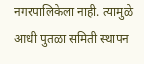नगरपालिकेला नाही. त्यामुळे आधी पुतळा समिती स्थापन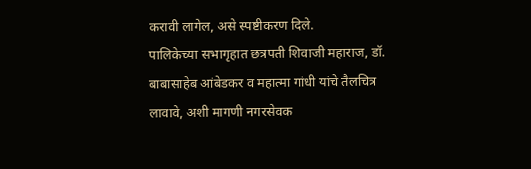करावी लागेल, असे स्पष्टीकरण दिले.
पालिकेच्या सभागृहात छत्रपती शिवाजी महाराज, डॉ. बाबासाहेब आंबेडकर व महात्मा गांधी यांचे तैलचित्र लावावे, अशी मागणी नगरसेवक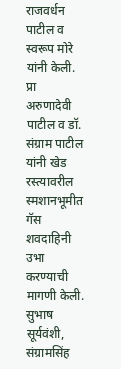राजवर्धन पाटील व स्वरूप मोरे यांनी केली. प्रा अरुणादेवी पाटील व डॉ. संग्राम पाटील यांनी खेड रस्त्यावरील स्मशानभूमीत गॅस शवदाहिनी उभा करण्याची मागणी केली. सुभाष सूर्यवंशी, संग्रामसिंह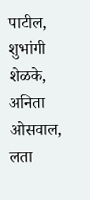पाटील, शुभांगी शेळके, अनिता ओसवाल, लता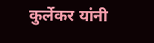कुर्लेकर यांनी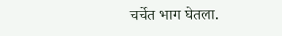चर्चेत भाग घेतला.